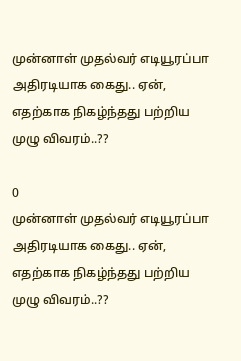முன்னாள் முதல்வர் எடியூரப்பா அதிரடியாக கைது.. ஏன், எதற்காக நிகழ்ந்தது பற்றிய முழு விவரம்..??

0
முன்னாள் முதல்வர் எடியூரப்பா அதிரடியாக கைது.. ஏன், எதற்காக நிகழ்ந்தது பற்றிய முழு விவரம்..??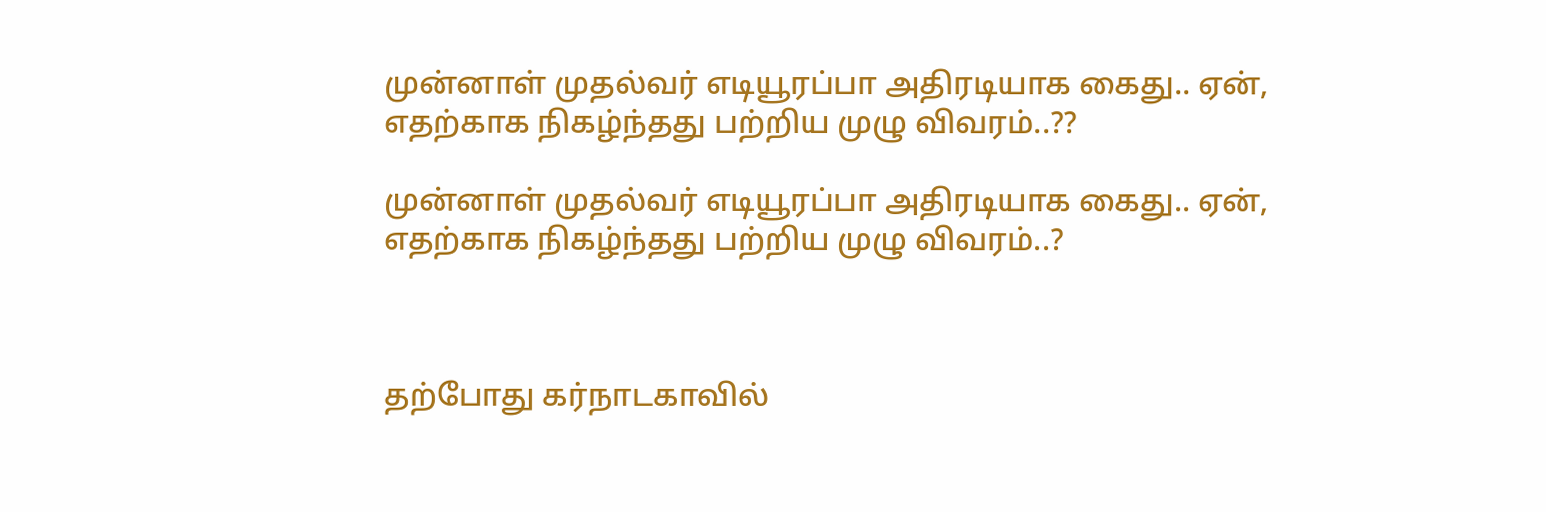முன்னாள் முதல்வர் எடியூரப்பா அதிரடியாக கைது.. ஏன், எதற்காக நிகழ்ந்தது பற்றிய முழு விவரம்..??

முன்னாள் முதல்வர் எடியூரப்பா அதிரடியாக கைது.. ஏன், எதற்காக நிகழ்ந்தது பற்றிய முழு விவரம்..?



தற்போது கர்நாடகாவில்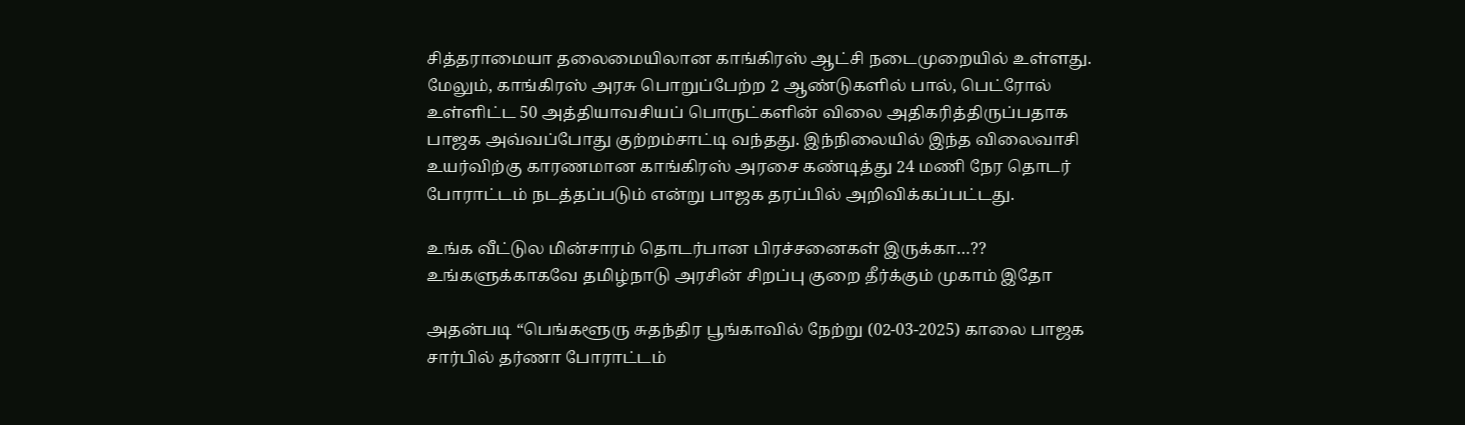சித்தராமையா தலைமையிலான காங்கிரஸ் ஆட்சி நடைமுறையில் உள்ளது. மேலும், காங்கிரஸ் அரசு பொறுப்பேற்ற 2 ஆண்டுகளில் பால், பெட்ரோல் உள்ளிட்ட 50 அத்தியாவசியப் பொருட்களின் விலை அதிகரித்திருப்பதாக பாஜக அவ்வப்போது குற்றம்சாட்டி வந்தது. இந்நிலையில் இந்த விலைவாசி உயர்விற்கு காரணமான காங்கிரஸ் அரசை கண்டித்து 24 மணி நேர தொடர் போராட்டம் நடத்தப்படும் என்று பாஜக தரப்பில் அறிவிக்கப்பட்டது.

உங்க வீட்டுல மின்சாரம் தொடர்பான பிரச்சனைகள் இருக்கா…?? உங்களுக்காகவே தமிழ்நாடு அரசின் சிறப்பு குறை தீர்க்கும் முகாம் இதோ

அதன்படி “பெங்களூரு சுதந்திர பூங்காவில் நேற்று (02-03-2025) காலை பாஜக சார்பில் தர்ணா போராட்டம்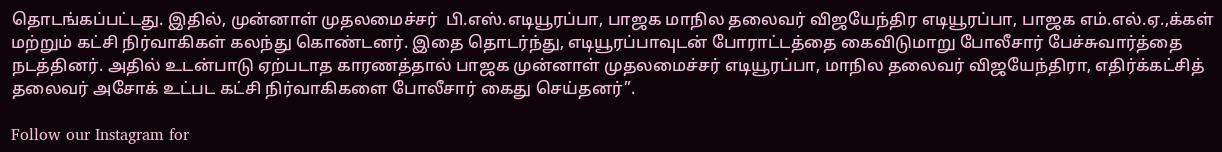தொடங்கப்பட்டது. இதில், முன்னாள் முதலமைச்சர்  பி.எஸ்.எடியூரப்பா, பாஜக மாநில தலைவர் விஜயேந்திர எடியூரப்பா, பாஜக எம்.எல்.ஏ.,க்கள் மற்றும் கட்சி நிர்வாகிகள் கலந்து கொண்டனர். இதை தொடர்ந்து, எடியூரப்பாவுடன் போராட்டத்தை கைவிடுமாறு போலீசார் பேச்சுவார்த்தை நடத்தினர். அதில் உடன்பாடு ஏற்படாத காரணத்தால் பாஜக முன்னாள் முதலமைச்சர் எடியூரப்பா, மாநில தலைவர் விஜயேந்திரா, எதிர்க்கட்சித் தலைவர் அசோக் உட்பட கட்சி நிர்வாகிகளை போலீசார் கைது செய்தனர்”.

Follow our Instagram for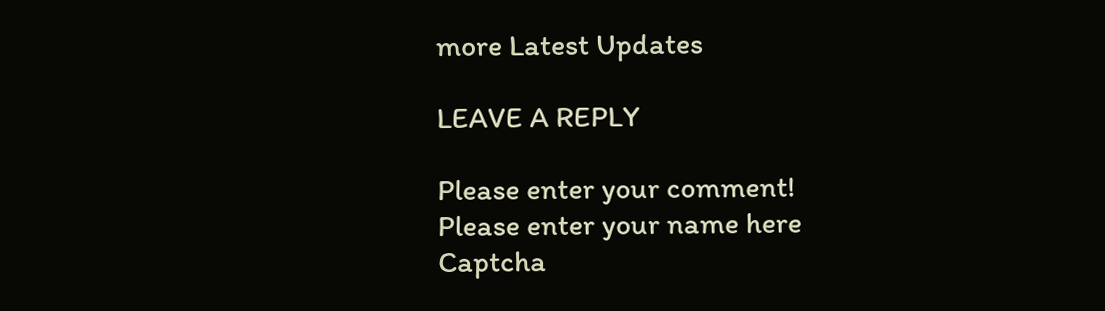more Latest Updates

LEAVE A REPLY

Please enter your comment!
Please enter your name here
Captcha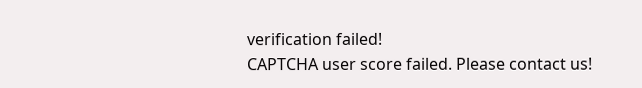verification failed!
CAPTCHA user score failed. Please contact us!